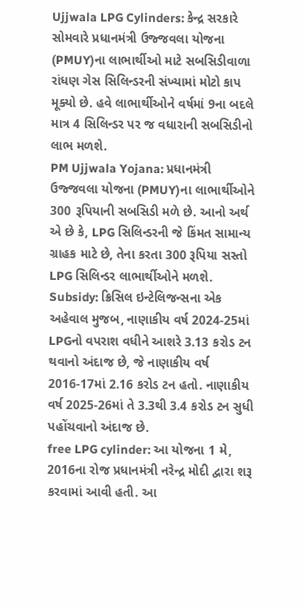Ujjwala LPG Cylinders: કેન્દ્ર સરકારે સોમવારે પ્રધાનમંત્રી ઉજ્જવલા યોજના (PMUY)ના લાભાર્થીઓ માટે સબસિડીવાળા રાંધણ ગેસ સિલિન્ડરની સંખ્યામાં મોટો કાપ મૂક્યો છે. હવે લાભાર્થીઓને વર્ષમાં 9ના બદલે માત્ર 4 સિલિન્ડર પર જ વધારાની સબસિડીનો લાભ મળશે.
PM Ujjwala Yojana: પ્રધાનમંત્રી ઉજ્જવલા યોજના (PMUY)ના લાભાર્થીઓને 300 રૂપિયાની સબસિડી મળે છે. આનો અર્થ એ છે કે, LPG સિલિન્ડરની જે કિંમત સામાન્ય ગ્રાહક માટે છે, તેના કરતા 300 રૂપિયા સસ્તો LPG સિલિન્ડર લાભાર્થીઓને મળશે.
Subsidy: ક્રિસિલ ઇન્ટેલિજન્સના એક અહેવાલ મુજબ, નાણાકીય વર્ષ 2024-25માં LPGનો વપરાશ વધીને આશરે 3.13 કરોડ ટન થવાનો અંદાજ છે, જે નાણાકીય વર્ષ 2016-17માં 2.16 કરોડ ટન હતો. નાણાકીય વર્ષ 2025-26માં તે 3.3થી 3.4 કરોડ ટન સુધી પહોંચવાનો અંદાજ છે.
free LPG cylinder: આ યોજના 1 મે, 2016ના રોજ પ્રધાનમંત્રી નરેન્દ્ર મોદી દ્વારા શરૂ કરવામાં આવી હતી. આ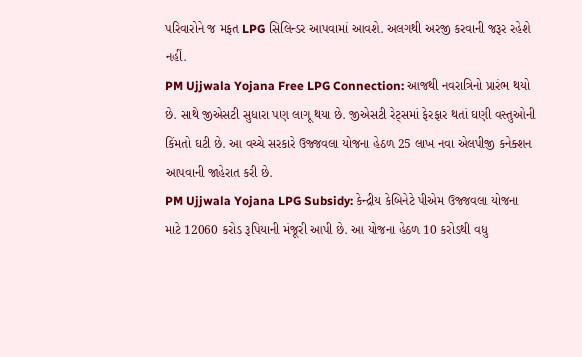પરિવારોને જ મફત LPG સિલિન્ડર આપવામાં આવશે. અલગથી અરજી કરવાની જરૂર રહેશે નહીં.
PM Ujjwala Yojana Free LPG Connection: આજથી નવરાત્રિનો પ્રારંભ થયો છે. સાથે જીએસટી સુધારા પણ લાગૂ થયા છે. જીએસટી રેટ્સમાં ફેરફાર થતાં ઘણી વસ્તુઓની કિંમતો ઘટી છે. આ વચ્ચે સરકારે ઉજ્જવલા યોજના હેઠળ 25 લાખ નવા એલપીજી કનેક્શન આપવાની જાહેરાત કરી છે.
PM Ujjwala Yojana LPG Subsidy: કેન્દ્રીય કેબિનેટે પીએમ ઉજ્જવલા યોજના માટે 12060 કરોડ રૂપિયાની મંજૂરી આપી છે. આ યોજના હેઠળ 10 કરોડથી વધુ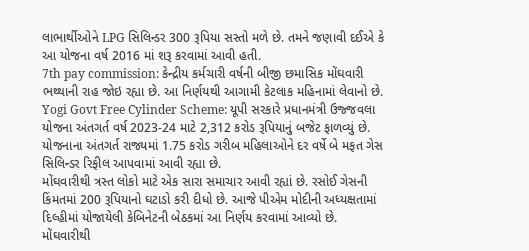લાભાર્થીઓને LPG સિલિન્ડર 300 રૂપિયા સસ્તો મળે છે. તમને જણાવી દઈએ કે આ યોજના વર્ષ 2016 માં શરૂ કરવામાં આવી હતી.
7th pay commission: કેન્દ્રીય કર્મચારી વર્ષની બીજી છમાસિક મોંઘવારી ભથ્થાની રાહ જોઇ રહ્યા છે. આ નિર્ણયથી આગામી કેટલાક મહિનામાં લેવાનો છે.
Yogi Govt Free Cylinder Scheme: યૂપી સરકારે પ્રધાનમંત્રી ઉજ્જવલા યોજના અંતગર્ત વર્ષ 2023-24 માટે 2,312 કરોડ રૂપિયાનું બજેટ ફાળવ્યું છે. યોજનાના અંતગર્ત રાજ્યમાં 1.75 કરોડ ગરીબ મહિલાઓને દર વર્ષે બે મફત ગેસ સિલિન્ડર રિફીલ આપવામાં આવી રહ્યા છે.
મોંઘવારીથી ત્રસ્ત લોકો માટે એક સારા સમાચાર આવી રહ્યાં છે. રસોઈ ગેસની કિંમતમાં 200 રૂપિયાનો ઘટાડો કરી દીધો છે. આજે પીએમ મોદીની અધ્યક્ષતામાં દિલ્હીમાં યોજાયેલી કેબિનેટની બેઠકમાં આ નિર્ણય કરવામાં આવ્યો છે.
મોંઘવારીથી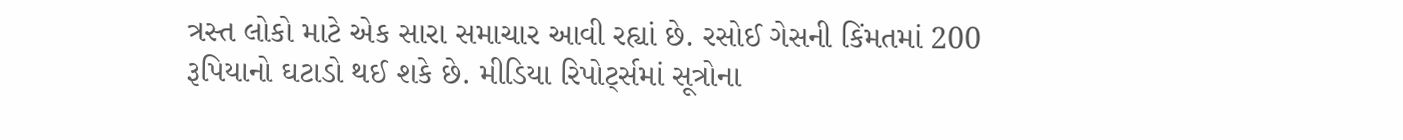ત્રસ્ત લોકો માટે એક સારા સમાચાર આવી રહ્યાં છે. રસોઈ ગેસની કિંમતમાં 200 રૂપિયાનો ઘટાડો થઈ શકે છે. મીડિયા રિપોર્ટ્સમાં સૂત્રોના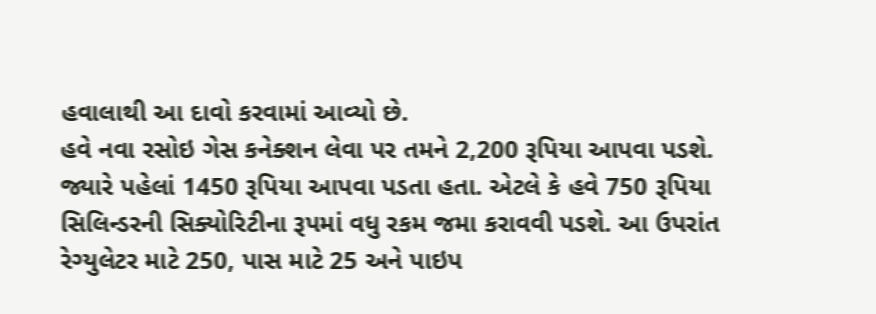હવાલાથી આ દાવો કરવામાં આવ્યો છે.
હવે નવા રસોઇ ગેસ કનેક્શન લેવા પર તમને 2,200 રૂપિયા આપવા પડશે. જ્યારે પહેલાં 1450 રૂપિયા આપવા પડતા હતા. એટલે કે હવે 750 રૂપિયા સિલિન્ડરની સિક્યોરિટીના રૂપમાં વધુ રકમ જમા કરાવવી પડશે. આ ઉપરાંત રેગ્યુલેટર માટે 250, પાસ માટે 25 અને પાઇપ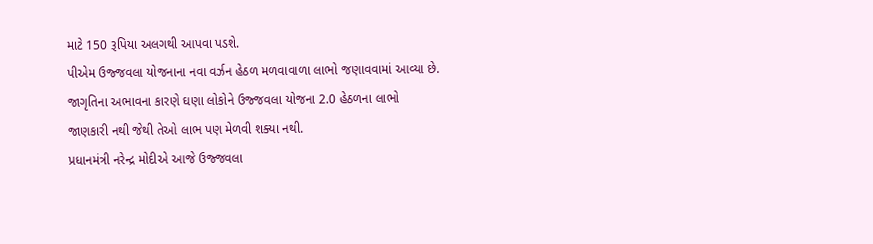માટે 150 રૂપિયા અલગથી આપવા પડશે.
પીએમ ઉજ્જવલા યોજનાના નવા વર્ઝન હેઠળ મળવાવાળા લાભો જણાવવામાં આવ્યા છે. જાગૃતિના અભાવના કારણે ઘણા લોકોને ઉજ્જવલા યોજના 2.0 હેઠળના લાભો જાણકારી નથી જેથી તેઓ લાભ પણ મેળવી શક્યા નથી.
પ્રધાનમંત્રી નરેન્દ્ર મોદીએ આજે ઉજ્જવલા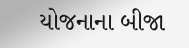યોજનાના બીજા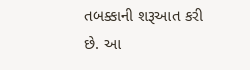તબક્કાની શરૂઆત કરી છે. આ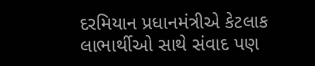દરમિયાન પ્રધાનમંત્રીએ કેટલાક લાભાર્થીઓ સાથે સંવાદ પણ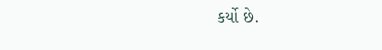કર્યો છે.